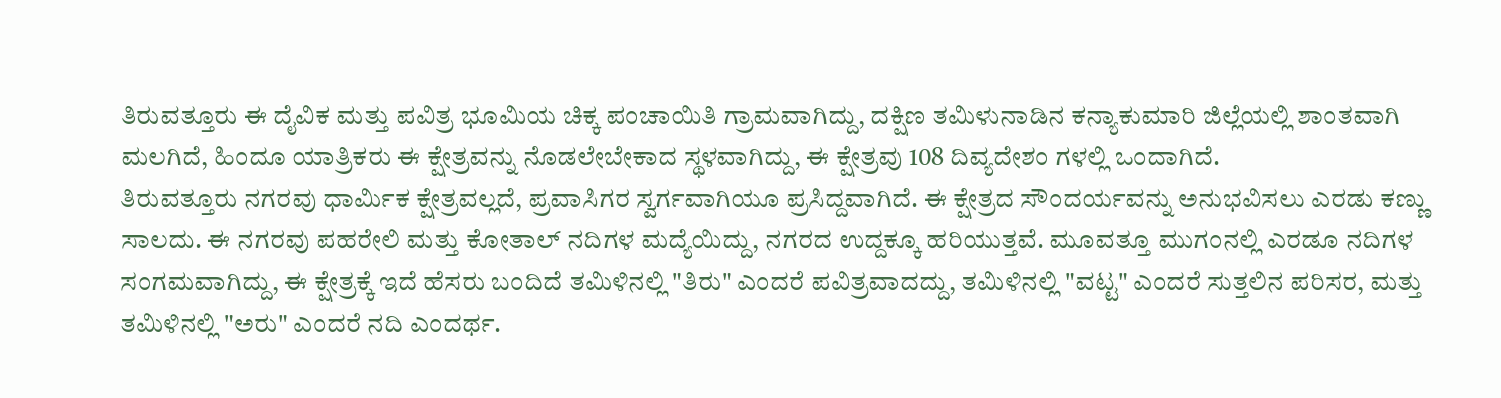ತಿರುವತ್ತೂರು ಈ ದೈವಿಕ ಮತ್ತು ಪವಿತ್ರ ಭೂಮಿಯ ಚಿಕ್ಕ ಪಂಚಾಯಿತಿ ಗ್ರಾಮವಾಗಿದ್ದು, ದಕ್ಷಿಣ ತಮಿಳುನಾಡಿನ ಕನ್ಯಾಕುಮಾರಿ ಜಿಲ್ಲೆಯಲ್ಲಿ ಶಾಂತವಾಗಿ ಮಲಗಿದೆ, ಹಿಂದೂ ಯಾತ್ರಿಕರು ಈ ಕ್ಷೇತ್ರವನ್ನು ನೊಡಲೇಬೇಕಾದ ಸ್ಥಳವಾಗಿದ್ದು, ಈ ಕ್ಷೇತ್ರವು 108 ದಿವ್ಯದೇಶಂ ಗಳಲ್ಲಿ ಒಂದಾಗಿದೆ.
ತಿರುವತ್ತೂರು ನಗರವು ಧಾರ್ಮಿಕ ಕ್ಷೇತ್ರವಲ್ಲದೆ, ಪ್ರವಾಸಿಗರ ಸ್ವರ್ಗವಾಗಿಯೂ ಪ್ರಸಿದ್ದವಾಗಿದೆ. ಈ ಕ್ಷೇತ್ರದ ಸೌಂದರ್ಯವನ್ನು ಅನುಭವಿಸಲು ಎರಡು ಕಣ್ಣು ಸಾಲದು. ಈ ನಗರವು ಪಹರೇಲಿ ಮತ್ತು ಕೋತಾಲ್ ನದಿಗಳ ಮದ್ಯೆಯಿದ್ದು, ನಗರದ ಉದ್ದಕ್ಕೂ ಹರಿಯುತ್ತವೆ. ಮೂವತ್ತೂ ಮುಗಂನಲ್ಲಿ ಎರಡೂ ನದಿಗಳ ಸಂಗಮವಾಗಿದ್ದು, ಈ ಕ್ಷೇತ್ರಕ್ಕೆ ಇದೆ ಹೆಸರು ಬಂದಿದೆ ತಮಿಳಿನಲ್ಲಿ "ತಿರು" ಎಂದರೆ ಪವಿತ್ರವಾದದ್ದು, ತಮಿಳಿನಲ್ಲಿ "ವಟ್ಟ" ಎಂದರೆ ಸುತ್ತಲಿನ ಪರಿಸರ, ಮತ್ತು ತಮಿಳಿನಲ್ಲಿ "ಅರು" ಎಂದರೆ ನದಿ ಎಂದರ್ಥ.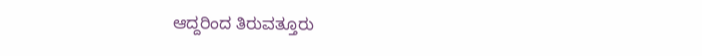ಆದ್ದರಿಂದ ತಿರುವತ್ತೂರು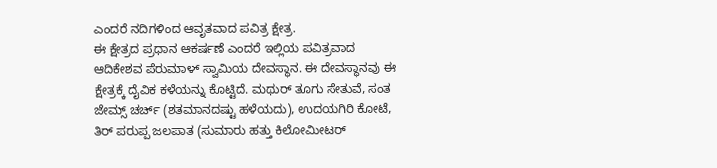ಎಂದರೆ ನದಿಗಳಿಂದ ಆವೃತವಾದ ಪವಿತ್ರ ಕ್ಷೇತ್ರ.
ಈ ಕ್ಷೇತ್ರದ ಪ್ರಧಾನ ಆಕರ್ಷಣೆ ಎಂದರೆ ಇಲ್ಲಿಯ ಪವಿತ್ರವಾದ ಆದಿಕೇಶವ ಪೆರುಮಾಳ್ ಸ್ವಾಮಿಯ ದೇವಸ್ಥಾನ. ಈ ದೇವಸ್ಥಾನವು ಈ ಕ್ಷೇತ್ರಕ್ಕೆ ದೈವಿಕ ಕಳೆಯನ್ನು ಕೊಟ್ಟಿದೆ. ಮಥುರ್ ತೂಗು ಸೇತುವೆ, ಸಂತ ಜೇಮ್ಸ್ ಚರ್ಚ್ (ಶತಮಾನದಷ್ಟು ಹಳೆಯದು), ಉದಯಗಿರಿ ಕೋಟೆ, ತಿರ್ ಪರುಪ್ಪ ಜಲಪಾತ (ಸುಮಾರು ಹತ್ತು ಕಿಲೋಮೀಟರ್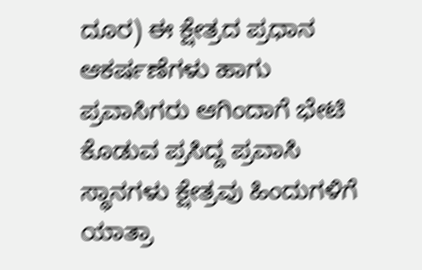ದೂರ) ಈ ಕ್ಷೇತ್ರದ ಪ್ರಧಾನ ಆಕರ್ಷಣೆಗಳು ಹಾಗು ಪ್ರವಾಸಿಗರು ಆಗಿಂದಾಗೆ ಭೇಟಿ ಕೊಡುವ ಪ್ರಸಿದ್ದ ಪ್ರವಾಸಿ ಸ್ಥಾನಗಳು ಕ್ಷೇತ್ರವು ಹಿಂದುಗಳಿಗೆ ಯಾತ್ರಾ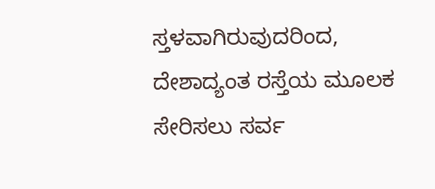ಸ್ತಳವಾಗಿರುವುದರಿಂದ, ದೇಶಾದ್ಯಂತ ರಸ್ತೆಯ ಮೂಲಕ ಸೇರಿಸಲು ಸರ್ವ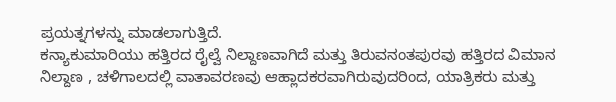ಪ್ರಯತ್ನಗಳನ್ನು ಮಾಡಲಾಗುತ್ತಿದೆ.
ಕನ್ಯಾಕುಮಾರಿಯು ಹತ್ತಿರದ ರೈಲ್ವೆ ನಿಲ್ದಾಣವಾಗಿದೆ ಮತ್ತು ತಿರುವನಂತಪುರವು ಹತ್ತಿರದ ವಿಮಾನ ನಿಲ್ದಾಣ , ಚಳಿಗಾಲದಲ್ಲಿ ವಾತಾವರಣವು ಆಹ್ಲಾದಕರವಾಗಿರುವುದರಿಂದ, ಯಾತ್ರಿಕರು ಮತ್ತು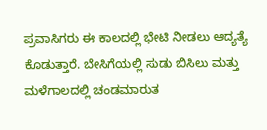ಪ್ರವಾಸಿಗರು ಈ ಕಾಲದಲ್ಲಿ ಭೇಟಿ ನೀಡಲು ಆದ್ಯತ್ಯೆ ಕೊಡುತ್ತಾರೆ. ಬೇಸಿಗೆಯಲ್ಲಿ ಸುಡು ಬಿಸಿಲು ಮತ್ತು ಮಳೆಗಾಲದಲ್ಲಿ ಚಂಡಮಾರುತ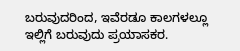ಬರುವುದರಿಂದ, ಇವೆರಡೂ ಕಾಲಗಳಲ್ಲೂ ಇಲ್ಲಿಗೆ ಬರುವುದು ಪ್ರಯಾಸಕರ.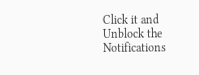Click it and Unblock the Notifications